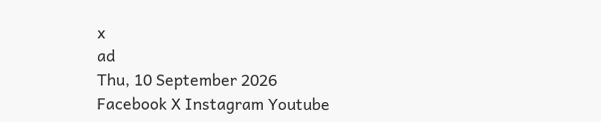x
ad
Thu, 10 September 2026
Facebook X Instagram Youtube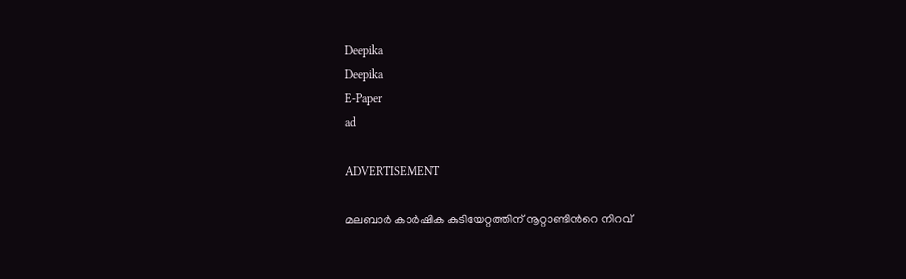Deepika
Deepika
E-Paper
ad

ADVERTISEMENT

മലബാർ കാർഷിക കുടിയേറ്റത്തിന് നൂറ്റാണ്ടിന്‍റെ നിറവ്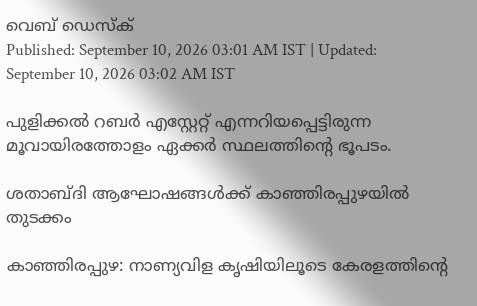വെബ് ഡെസ്ക്
Published: September 10, 2026 03:01 AM IST | Updated: September 10, 2026 03:02 AM IST

പുളിക്കൽ റബർ എസ്റ്റേറ്റ് എന്നറിയപ്പെട്ടിരുന്ന മൂവായിരത്തോളം ഏക്കർ സ്ഥലത്തിന്‍റെ ഭൂപടം.

ശതാബ്ദി ആഘോഷങ്ങൾക്ക് കാഞ്ഞിരപ്പുഴയിൽ തുടക്കം

കാഞ്ഞിരപ്പുഴ: നാണ്യവിള കൃഷിയിലൂടെ കേരളത്തിന്‍റെ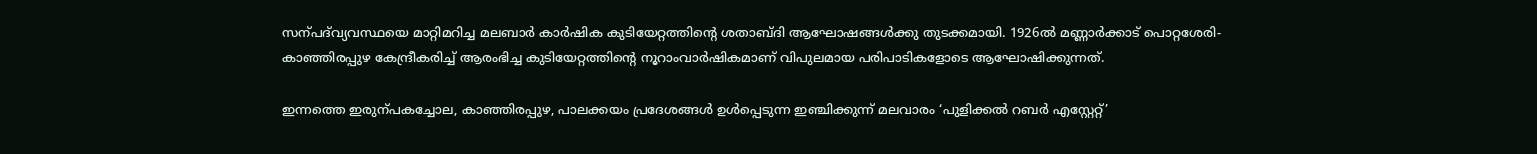സന്പദ്‌വ്യവസ്ഥയെ മാറ്റിമറിച്ച മലബാർ കാർഷിക കുടിയേറ്റത്തിന്‍റെ ശതാബ്ദി ആഘോഷങ്ങൾക്കു തുടക്കമായി. 1926ൽ മണ്ണാർക്കാട് പൊറ്റശേരി-കാഞ്ഞിരപ്പുഴ കേന്ദ്രീകരിച്ച് ആരംഭിച്ച കുടിയേറ്റത്തിന്‍റെ നൂറാംവാർഷികമാണ് വിപുലമായ പരിപാടികളോടെ ആഘോഷിക്കുന്നത്.

ഇന്നത്തെ ഇരുന്പകച്ചോല, കാഞ്ഞിരപ്പുഴ, പാലക്കയം പ്രദേശങ്ങൾ ഉൾപ്പെടുന്ന ഇഞ്ചിക്കുന്ന് മലവാരം ‘പുളിക്കൽ റബർ എസ്റ്റേറ്റ്’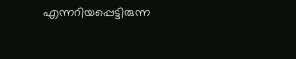എന്നറിയപ്പെട്ടിരുന്ന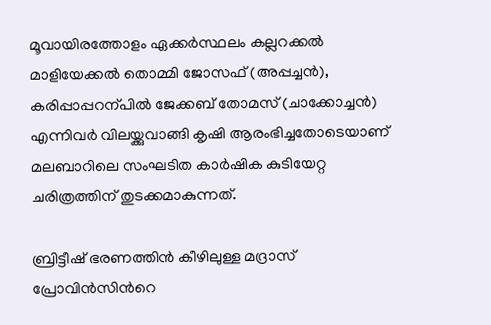മൂവായിരത്തോളം ഏക്കർസ്ഥലം കല്ലറക്കൽ മാളിയേക്കൽ തൊമ്മി ജോസഫ് (അപ്പച്ചൻ), കരിപ്പാപ്പറന്പിൽ ജേക്കബ് തോമസ് (ചാക്കോച്ചൻ) എന്നിവർ വിലയ്ക്കുവാങ്ങി കൃഷി ആരംഭിച്ചതോടെയാണ് മലബാറിലെ സംഘടിത കാർഷിക കുടിയേറ്റ ചരിത്രത്തിന് തുടക്കമാകുന്നത്.

ബ്രിട്ടീഷ് ഭരണത്തിൻ കീഴിലുള്ള മദ്രാസ് പ്രോവിൻസിന്‍റെ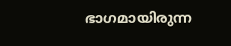ഭാഗമായിരുന്ന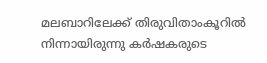മലബാറിലേക്ക് തിരുവിതാംകൂറിൽ നിന്നായിരുന്നു കർഷകരുടെ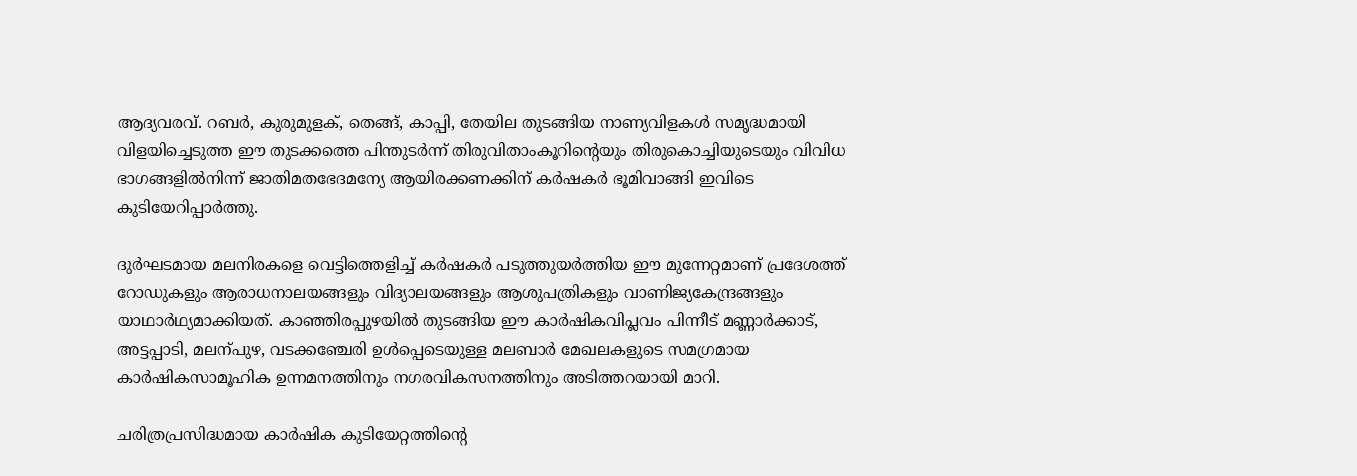ആദ്യവരവ്. റബർ, കുരുമുളക്, തെങ്ങ്, കാപ്പി, തേയില തുടങ്ങിയ നാണ്യവിളകൾ സമൃദ്ധമായി വിളയിച്ചെടുത്ത ഈ തുടക്കത്തെ പിന്തുടർന്ന് തിരുവിതാംകൂറിന്‍റെയും തിരുകൊച്ചിയുടെയും വിവിധ ഭാഗങ്ങളിൽനിന്ന് ജാതിമതഭേദമന്യേ ആയിരക്കണക്കിന് കർഷകർ ഭൂമിവാങ്ങി ഇവിടെ കുടിയേറിപ്പാർത്തു.

ദുർഘടമായ മലനിരകളെ വെട്ടിത്തെളിച്ച് കർഷകർ പടുത്തുയർത്തിയ ഈ മുന്നേറ്റമാണ് പ്രദേശത്ത് റോഡുകളും ആരാധനാലയങ്ങളും വിദ്യാലയങ്ങളും ആശുപത്രികളും വാണിജ്യകേന്ദ്രങ്ങളും യാഥാർഥ്യമാക്കിയത്. കാഞ്ഞിരപ്പുഴയിൽ തുടങ്ങിയ ഈ കാർഷികവിപ്ലവം പിന്നീട് മണ്ണാർക്കാട്, അട്ടപ്പാടി, മലന്പുഴ, വടക്കഞ്ചേരി ഉൾപ്പെടെയുള്ള മലബാർ മേഖലകളുടെ സമഗ്രമായ കാർഷികസാമൂഹിക ഉന്നമനത്തിനും നഗരവികസനത്തിനും അടിത്തറയായി മാറി.

ചരിത്രപ്രസിദ്ധമായ കാർഷിക കുടിയേറ്റത്തിന്‍റെ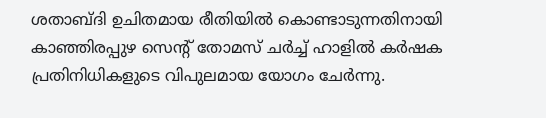ശതാബ്ദി ഉചിതമായ രീതിയിൽ കൊണ്ടാടുന്നതിനായി കാഞ്ഞിരപ്പുഴ സെന്‍റ് തോമസ് ചർച്ച് ഹാളിൽ കർഷക പ്രതിനിധികളുടെ വിപുലമായ യോഗം ചേർന്നു.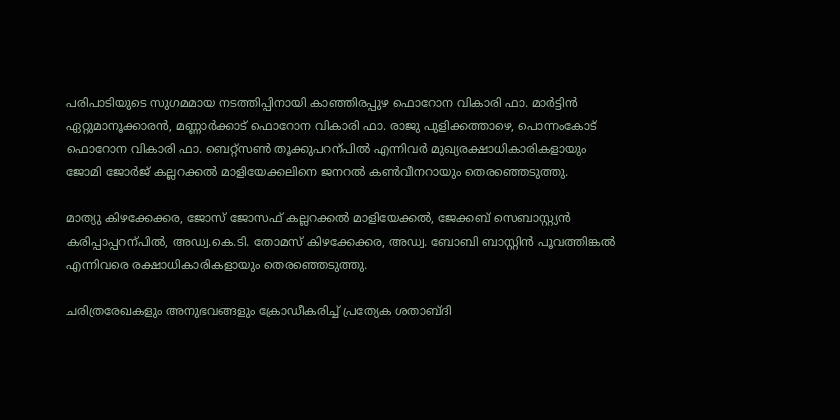പരിപാടിയുടെ സുഗമമായ നടത്തിപ്പിനായി കാഞ്ഞിരപ്പുഴ ഫൊറോന വികാരി ഫാ. മാർട്ടിൻ ഏറ്റുമാനൂക്കാരൻ, മണ്ണാർക്കാട് ഫൊറോന വികാരി ഫാ. രാജു പുളിക്കത്താഴെ, പൊന്നംകോട് ഫൊറോന വികാരി ഫാ. ബെറ്റ്സണ്‍ തൂക്കുപറന്പിൽ എന്നിവർ മുഖ്യരക്ഷാധികാരികളായും ജോമി ജോർജ് കല്ലറക്കൽ മാളിയേക്കലിനെ ജനറൽ കണ്‍വീനറായും തെരഞ്ഞെടുത്തു.

മാത്യു കിഴക്കേക്കര, ജോസ് ജോസഫ് കല്ലറക്കൽ മാളിയേക്കൽ, ജേക്കബ് സെബാസ്റ്റ്യൻ കരിപ്പാപ്പറന്പിൽ, അഡ്വ.കെ.ടി. തോമസ് കിഴക്കേക്കര, അഡ്വ. ബോബി ബാസ്റ്റിൻ പൂവത്തിങ്കൽ എന്നിവരെ രക്ഷാധികാരികളായും തെരഞ്ഞെടുത്തു.

ചരിത്രരേഖകളും അനുഭവങ്ങളും ക്രോഡീകരിച്ച് പ്രത്യേക ശതാബ്ദി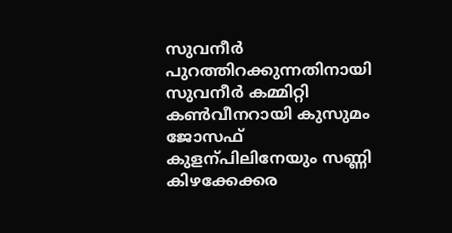സുവനീർ പുറത്തിറക്കുന്നതിനായി സുവനീർ കമ്മിറ്റി കണ്‍വീനറായി കുസുമം ജോസഫ് കുളന്പിലിനേയും സണ്ണി കിഴക്കേക്കര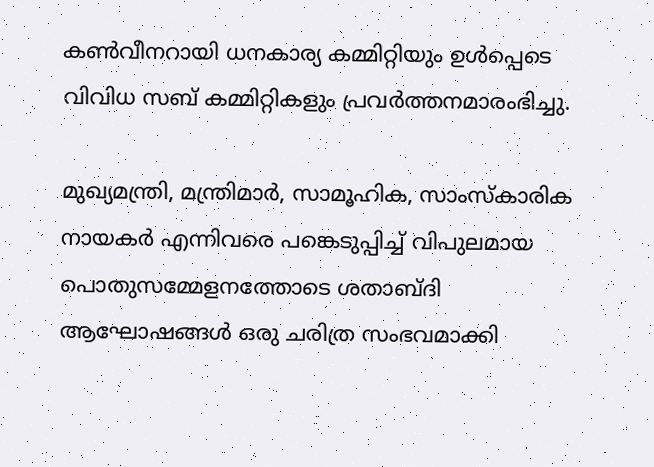കണ്‍വീനറായി ധനകാര്യ കമ്മിറ്റിയും ഉൾപ്പെടെ വിവിധ സബ് കമ്മിറ്റികളും പ്രവർത്തനമാരംഭിച്ചു.

മുഖ്യമന്ത്രി, മന്ത്രിമാർ, സാമൂഹിക, സാംസ്കാരിക നായകർ എന്നിവരെ പങ്കെടുപ്പിച്ച് വിപുലമായ പൊതുസമ്മേളനത്തോടെ ശതാബ്ദി ആഘോഷങ്ങൾ ഒരു ചരിത്ര സംഭവമാക്കി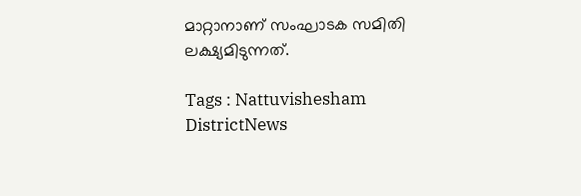മാറ്റാനാണ് സംഘാടക സമിതി ലക്ഷ്യമിടുന്നത്.

Tags : Nattuvishesham DistrictNews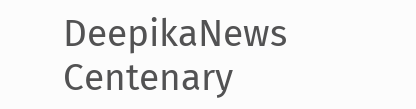DeepikaNews Centenary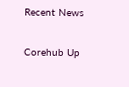Recent News

Corehub Up